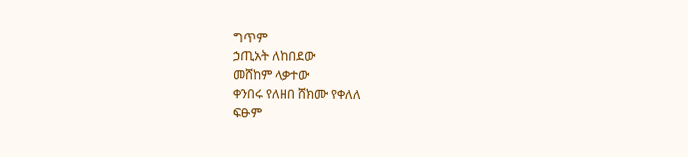ግጥም
ኃጢአት ለከበደው
መሸከም ላቃተው
ቀንበሩ የለዘበ ሸክሙ የቀለለ
ፍፁም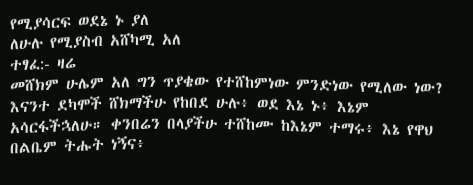የሚያሳርፍ ወደኔ ኑ ያለ
ለሁሉ የሚያስብ አሸካሚ አለ
ተፃፈ:- ዛሬ
መሸክም ሁሌም አለ ግን ጥያቄው የተሸከምነው ምንድነው የሚለው ነው?
እናንተ ደካሞች ሸክማችሁ የከበደ ሁሉ፥ ወደ እኔ ኑ፥ እኔም አሳርፋችኋለሁ። ቀንበሬን በላያችሁ ተሸከሙ ከእኔም ተማሩ፥ እኔ የዋህ በልቤም ትሑት ነኝና፥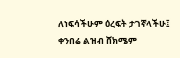ለነፍሳችሁም ዕረፍት ታገኛላችሁ፤ ቀንበሬ ልዝብ ሸክሜም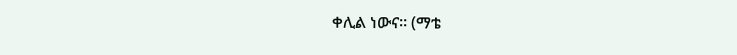ቀሊል ነውና። (ማቴ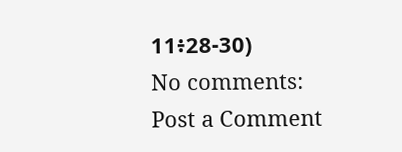11፥28-30)
No comments:
Post a Comment